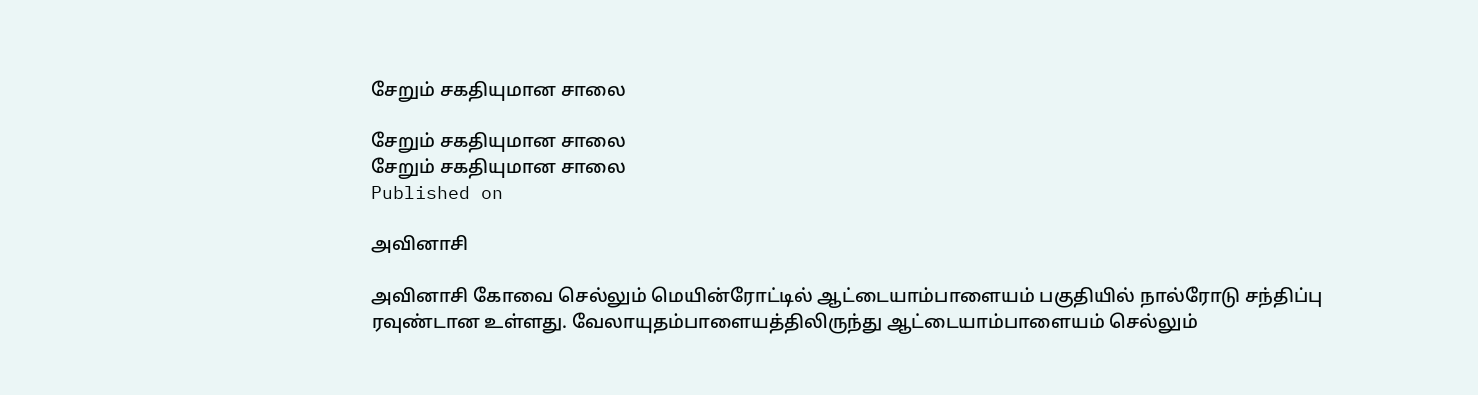சேறும் சகதியுமான சாலை

சேறும் சகதியுமான சாலை
சேறும் சகதியுமான சாலை
Published on

அவினாசி

அவினாசி கோவை செல்லும் மெயின்ரோட்டில் ஆட்டையாம்பாளையம் பகுதியில் நால்ரோடு சந்திப்பு ரவுண்டான உள்ளது. வேலாயுதம்பாளையத்திலிருந்து ஆட்டையாம்பாளையம் செல்லும்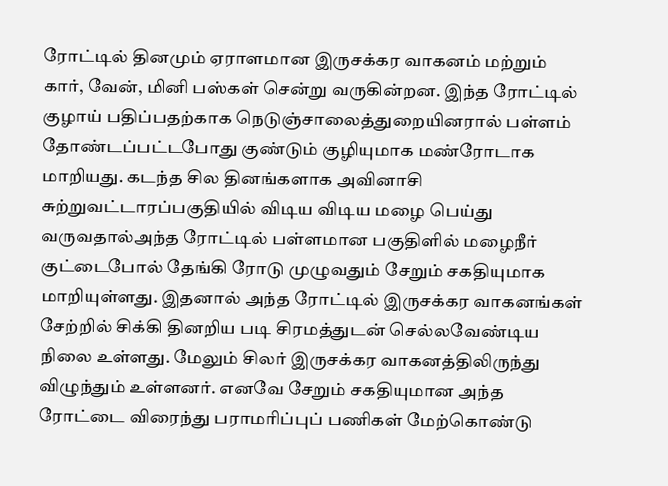ரோட்டில் தினமும் ஏராளமான இருசக்கர வாகனம் மற்றும் கார், வேன், மினி பஸ்கள் சென்று வருகின்றன. இந்த ரோட்டில் குழாய் பதிப்பதற்காக நெடுஞ்சாலைத்துறையினரால் பள்ளம் தோண்டப்பட்டபோது குண்டும் குழியுமாக மண்ரோடாக மாறியது. கடந்த சில தினங்களாக அவினாசி சுற்றுவட்டாரப்பகுதியில் விடிய விடிய மழை பெய்து வருவதால்அந்த ரோட்டில் பள்ளமான பகுதிளில் மழைநீர் குட்டைபோல் தேங்கி ரோடு முழுவதும் சேறும் சகதியுமாக மாறியுள்ளது. இதனால் அந்த ரோட்டில் இருசக்கர வாகனங்கள் சேற்றில் சிக்கி தினறிய படி சிரமத்துடன் செல்லவேண்டிய நிலை உள்ளது. மேலும் சிலர் இருசக்கர வாகனத்திலிருந்து விழுந்தும் உள்ளனர். எனவே சேறும் சகதியுமான அந்த ரோட்டை விரைந்து பராமரிப்புப் பணிகள் மேற்கொண்டு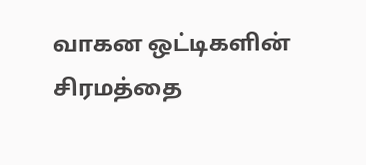வாகன ஒட்டிகளின் சிரமத்தை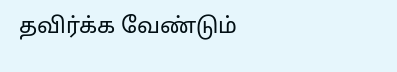தவிர்க்க வேண்டும்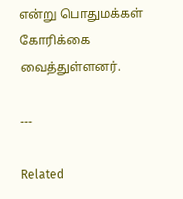என்று பொதுமக்கள் கோரிக்கை வைத்துள்ளனர்.

---

Related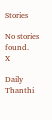Stories

No stories found.
X

Daily Thanthi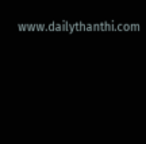www.dailythanthi.com